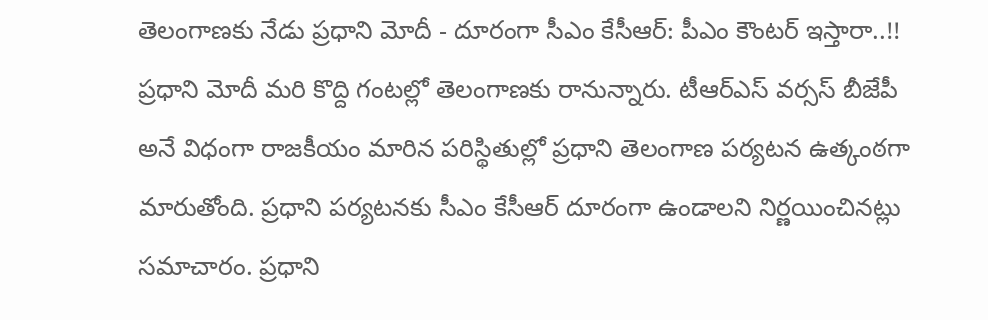తెలంగాణకు నేడు ప్రధాని మోదీ - దూరంగా సీఎం కేసీఆర్: పీఎం కౌంటర్ ఇస్తారా..!!
ప్రధాని మోదీ మరి కొద్ది గంటల్లో తెలంగాణకు రానున్నారు. టీఆర్ఎస్ వర్సస్ బీజేపీ అనే విధంగా రాజకీయం మారిన పరిస్థితుల్లో ప్రధాని తెలంగాణ పర్యటన ఉత్కంఠగా మారుతోంది. ప్రధాని పర్యటనకు సీఎం కేసీఆర్ దూరంగా ఉండాలని నిర్ణయించినట్లు సమాచారం. ప్రధాని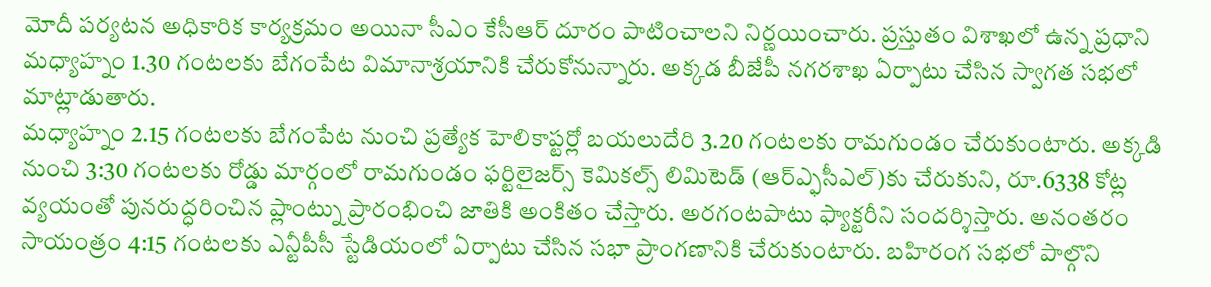మోదీ పర్యటన అధికారిక కార్యక్రమం అయినా సీఎం కేసీఆర్ దూరం పాటించాలని నిర్ణయించారు. ప్రస్తుతం విశాఖలో ఉన్న ప్రధాని మధ్యాహ్నం 1.30 గంటలకు బేగంపేట విమానాశ్రయానికి చేరుకోనున్నారు. అక్కడ బీజేపీ నగరశాఖ ఏర్పాటు చేసిన స్వాగత సభలో మాట్లాడుతారు.
మధ్యాహ్నం 2.15 గంటలకు బేగంపేట నుంచి ప్రత్యేక హెలికాప్టర్లో బయలుదేరి 3.20 గంటలకు రామగుండం చేరుకుంటారు. అక్కడి నుంచి 3:30 గంటలకు రోడ్డు మార్గంలో రామగుండం ఫర్టిలైజర్స్ కెమికల్స్ లిమిటెడ్ (ఆర్ఎ్ఫసీఎల్)కు చేరుకుని, రూ.6338 కోట్ల వ్యయంతో పునరుద్ధరించిన ప్లాంట్ను ప్రారంభించి జాతికి అంకితం చేస్తారు. అరగంటపాటు ఫ్యాక్టరీని సందర్శిస్తారు. అనంతరం సాయంత్రం 4:15 గంటలకు ఎన్టీపీసీ స్టేడియంలో ఏర్పాటు చేసిన సభా ప్రాంగణానికి చేరుకుంటారు. బహిరంగ సభలో పాల్గొని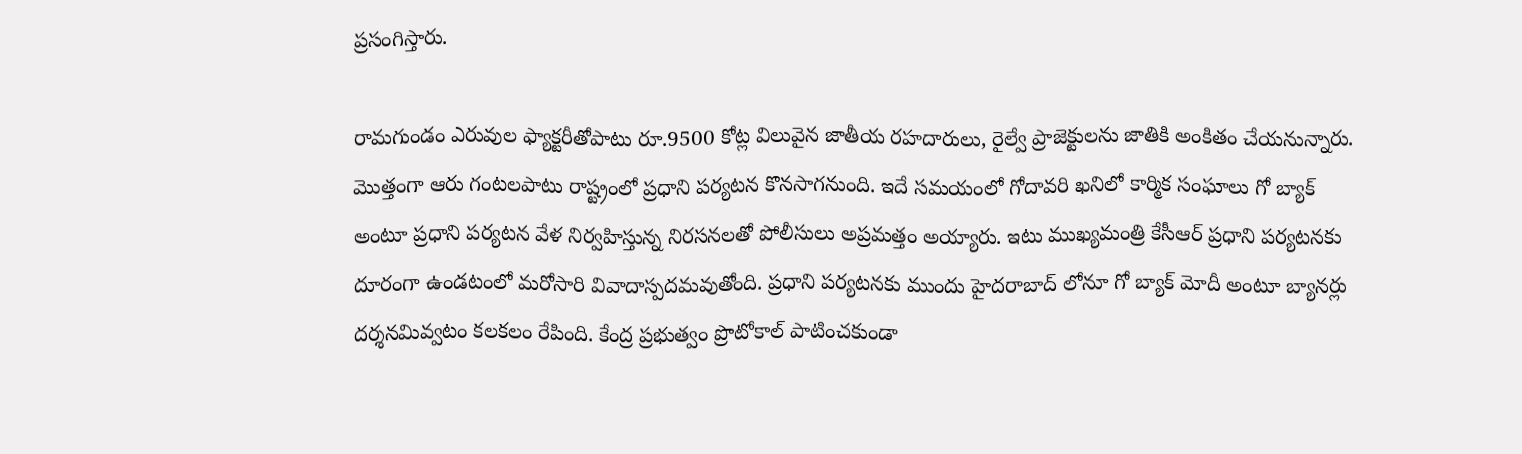ప్రసంగిస్తారు.

రామగుండం ఎరువుల ఫ్యాక్టరీతోపాటు రూ.9500 కోట్ల విలువైన జాతీయ రహదారులు, రైల్వే ప్రాజెక్టులను జాతికి అంకితం చేయనున్నారు. మొత్తంగా ఆరు గంటలపాటు రాష్ట్రంలో ప్రధాని పర్యటన కొనసాగనుంది. ఇదే సమయంలో గోదావరి ఖనిలో కార్మిక సంఘాలు గో బ్యాక్ అంటూ ప్రధాని పర్యటన వేళ నిర్వహిస్తున్న నిరసనలతో పోలీసులు అప్రమత్తం అయ్యారు. ఇటు ముఖ్యమంత్రి కేసీఆర్ ప్రధాని పర్యటనకు దూరంగా ఉండటంలో మరోసారి వివాదాస్పదమవుతోంది. ప్రధాని పర్యటనకు ముందు హైదరాబాద్ లోనూ గో బ్యాక్ మోదీ అంటూ బ్యానర్లు దర్శనమివ్వటం కలకలం రేపింది. కేంద్ర ప్రభుత్వం ప్రొటోకాల్ పాటించకుండా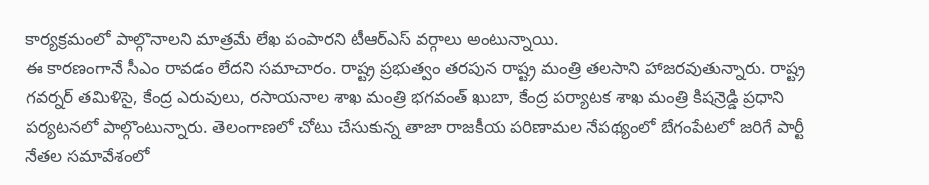కార్యక్రమంలో పాల్గొనాలని మాత్రమే లేఖ పంపారని టీఆర్ఎస్ వర్గాలు అంటున్నాయి.
ఈ కారణంగానే సీఎం రావడం లేదని సమాచారం. రాష్ట్ర ప్రభుత్వం తరపున రాష్ట్ర మంత్రి తలసాని హాజరవుతున్నారు. రాష్ట్ర గవర్నర్ తమిళిసై, కేంద్ర ఎరువులు, రసాయనాల శాఖ మంత్రి భగవంత్ ఖుబా, కేంద్ర పర్యాటక శాఖ మంత్రి కిషన్రెడ్డి ప్రధాని పర్యటనలో పాల్గొంటున్నారు. తెలంగాణలో చోటు చేసుకున్న తాజా రాజకీయ పరిణామల నేపథ్యంలో బేగంపేటలో జరిగే పార్టీ నేతల సమావేశంలో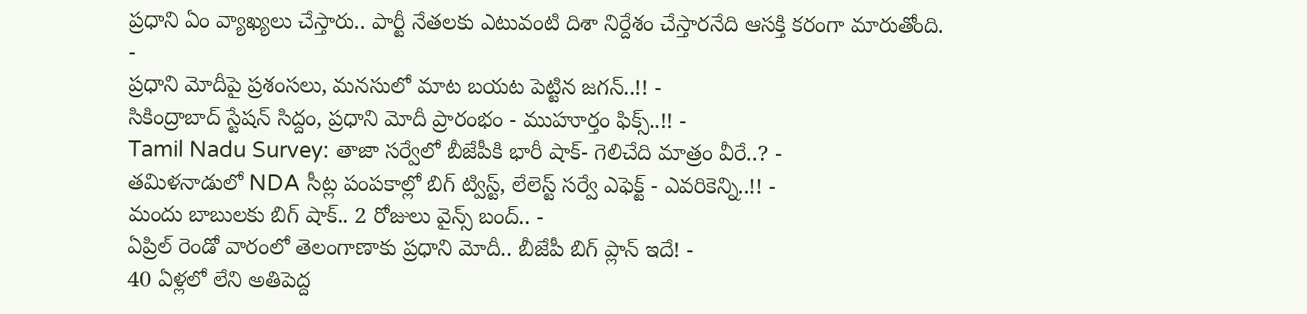ప్రధాని ఏం వ్యాఖ్యలు చేస్తారు.. పార్టీ నేతలకు ఎటువంటి దిశా నిర్దేశం చేస్తారనేది ఆసక్తి కరంగా మారుతోంది.
-
ప్రధాని మోదీపై ప్రశంసలు, మనసులో మాట బయట పెట్టిన జగన్..!! -
సికింద్రాబాద్ స్టేషన్ సిద్దం, ప్రధాని మోదీ ప్రారంభం - ముహూర్తం ఫిక్స్..!! -
Tamil Nadu Survey: తాజా సర్వేలో బీజేపీకి భారీ షాక్- గెలిచేది మాత్రం వీరే..? -
తమిళనాడులో NDA సీట్ల పంపకాల్లో బిగ్ ట్విస్ట్, లేలెస్ట్ సర్వే ఎఫెక్ట్ - ఎవరికెన్ని..!! -
మందు బాబులకు బిగ్ షాక్.. 2 రోజులు వైన్స్ బంద్.. -
ఏప్రిల్ రెండో వారంలో తెలంగాణాకు ప్రధాని మోదీ.. బీజేపీ బిగ్ ప్లాన్ ఇదే! -
40 ఏళ్లలో లేని అతిపెద్ద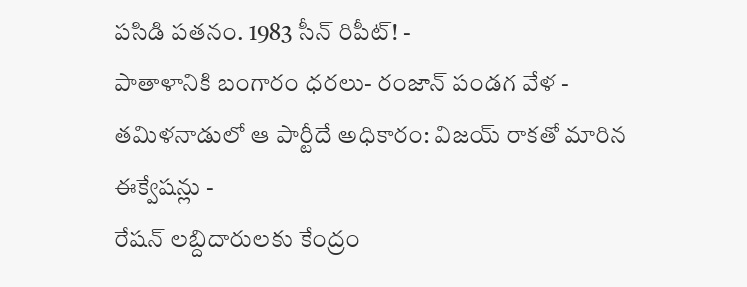పసిడి పతనం. 1983 సీన్ రిపీట్! -
పాతాళానికి బంగారం ధరలు- రంజాన్ పండగ వేళ -
తమిళనాడులో ఆ పార్టీదే అధికారం: విజయ్ రాకతో మారిన ఈక్వేషన్లు -
రేషన్ లబ్దిదారులకు కేంద్రం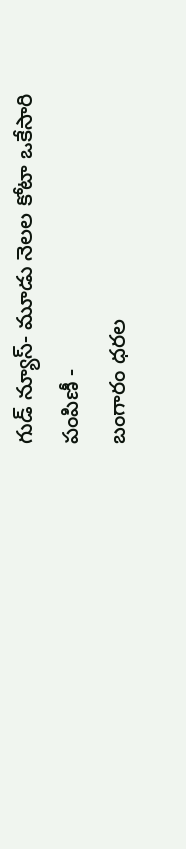గుడ్ న్యూస్- మూడు నెలల కోటా ఒకేసారి పంపిణీ -
బంగారం ధరల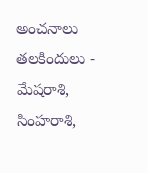అంచనాలు తలకిందులు -
మేషరాశి, సింహరాశి,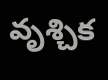వృశ్చిక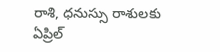రాశి, ధనుస్సు రాశులకు ఏప్రిల్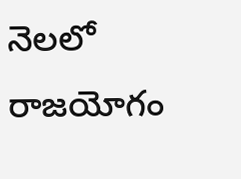నెలలో రాజయోగం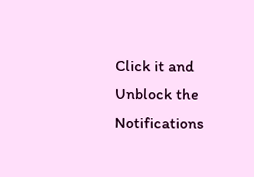Click it and Unblock the Notifications